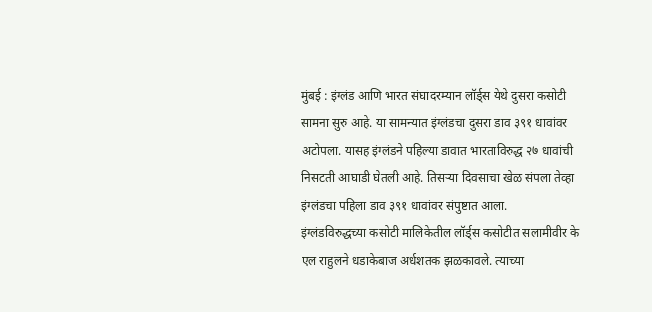मुंबई : इंग्लंड आणि भारत संघादरम्यान लॉर्ड्स येथे दुसरा कसोटी सामना सुरु आहे. या सामन्यात इंग्लंडचा दुसरा डाव ३९१ धावांवर अटोपला. यासह इंग्लंडने पहिल्या डावात भारताविरुद्ध २७ धावांची निसटती आघाडी घेतली आहे. तिसऱ्या दिवसाचा खेळ संपला तेव्हा इंग्लंडचा पहिला डाव ३९१ धावांवर संपुष्टात आला.
इंग्लंडविरुद्धच्या कसोटी मालिकेतील लॉर्ड्स कसोटीत सलामीवीर के एल राहुलने धडाकेबाज अर्धशतक झळकावले. त्याच्या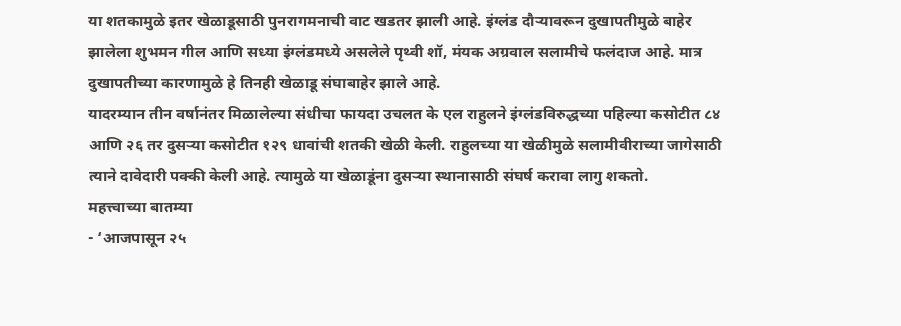या शतकामुळे इतर खेळाडूसाठी पुनरागमनाची वाट खडतर झाली आहे. इंग्लंड दौऱ्यावरून दुखापतीमुळे बाहेर झालेला शुभमन गील आणि सध्या इंग्लंडमध्ये असलेले पृथ्वी शॉ, मंयक अग्रवाल सलामीचे फलंदाज आहे. मात्र दुखापतीच्या कारणामुळे हे तिनही खेळाडू संघाबाहेर झाले आहे.
यादरम्यान तीन वर्षानंतर मिळालेल्या संधीचा फायदा उचलत के एल राहुलने इंग्लंडविरुद्धच्या पहिल्या कसोटीत ८४ आणि २६ तर दुसऱ्या कसोटीत १२९ धावांची शतकी खेळी केली. राहुलच्या या खेळीमुळे सलामीवीराच्या जागेसाठी त्याने दावेदारी पक्की केली आहे. त्यामुळे या खेळाडूंना दुसऱ्या स्थानासाठी संघर्ष करावा लागु शकतो.
महत्त्वाच्या बातम्या
- ‘आजपासून २५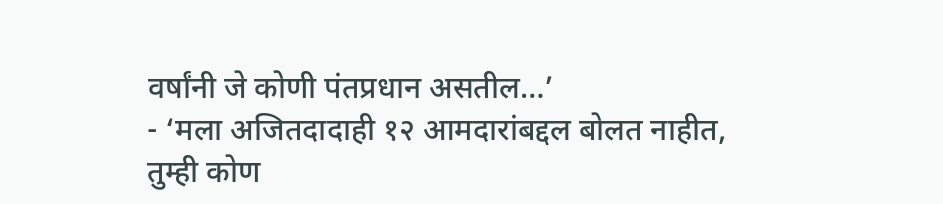वर्षांनी जे कोणी पंतप्रधान असतील…’
- ‘मला अजितदादाही १२ आमदारांबद्दल बोलत नाहीत, तुम्ही कोण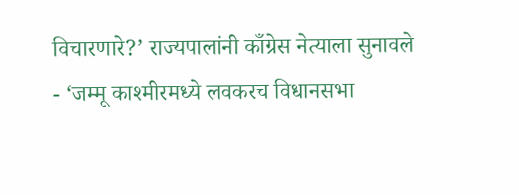विचारणारे?’ राज्यपालांनी काँग्रेस नेत्याला सुनावले
- ‘जम्मू काश्मीरमध्ये लवकरच विधानसभा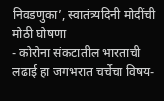निवडणुका’, स्वातंत्र्यदिनी मोदींची मोठी घोषणा
- कोरोना संकटातील भारताची लढाई हा जगभरात चर्चेचा विषय-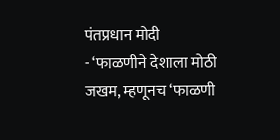पंतप्रधान मोदी
- ‘फाळणीने देशाला मोठी जखम, म्हणूनच ‘फाळणी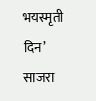भयस्मृती दिन’ साजरा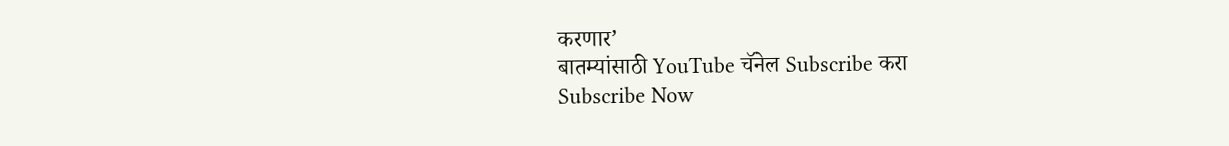करणार’
बातम्यांसाठी YouTube चॅनेल Subscribe करा
Subscribe Now